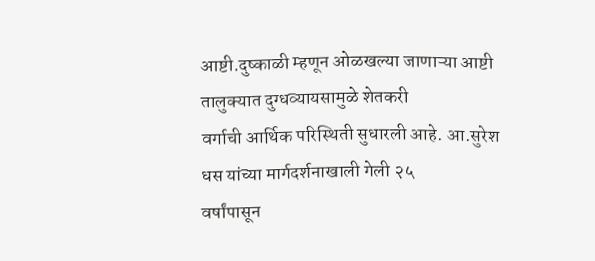आष्टी.दुष्काळी म्हणून ओळखल्या जाणाऱ्या आष्टी तालुक्यात दुग्धव्यायसामुळे शेतकरी
वर्गाची आर्थिक परिस्थिती सुधारली आहे. आ.सुरेश धस यांच्या मार्गदर्शनाखाली गेली २५
वर्षांपासून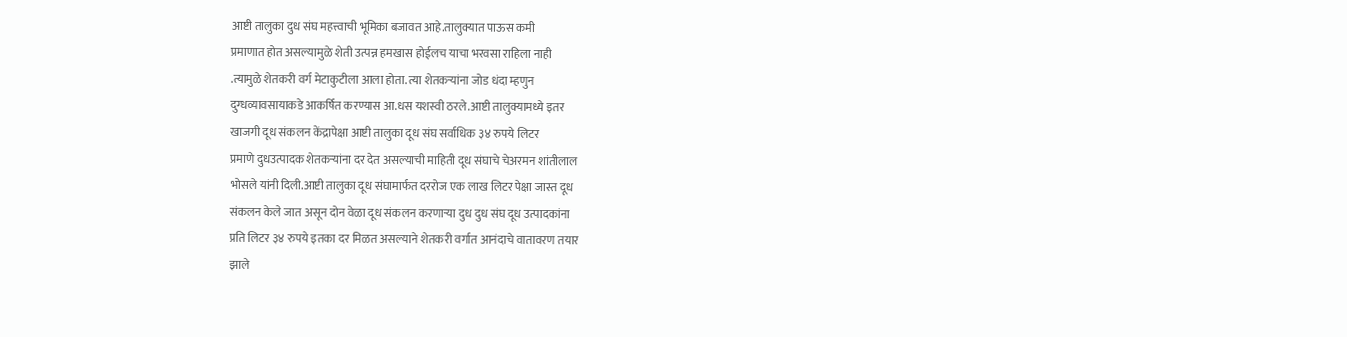आष्टी तालुका दुध संघ महत्त्वाची भूमिका बजावत आहे.तालुक्यात पाऊस कमी
प्रमाणात होत असल्यामुळे शेती उत्पन्न हमखास होईलच याचा भरवसा राहिला नाही
.त्यामुळे शेतकरी वर्ग मेटाकुटीला आला होता. त्या शेतकऱ्यांना जोड धंदा म्हणुन
दुग्धव्यावसायाकडे आकर्षित करण्यास आ.धस यशस्वी ठरले.आष्टी तालुक्यामध्ये इतर
खाजगी दूध संकलन केंद्रापेक्षा आष्टी तालुका दूध संघ सर्वाधिक ३४ रुपये लिटर
प्रमाणे दुधउत्पादक शेतकऱ्यांना दर देत असल्याची माहिती दूध संघाचे चेअरमन शांतीलाल
भोसले यांनी दिली.आष्टी तालुका दूध संघामार्फत दररोज एक लाख लिटर पेक्षा जास्त दूध
संकलन केले जात असून दोन वेळा दूध संकलन करणाऱ्या दुध दुध संघ दूध उत्पादकांना
प्रति लिटर ३४ रुपये इतका दर मिळत असल्याने शेतकरी वर्गात आनंदाचे वातावरण तयार
झाले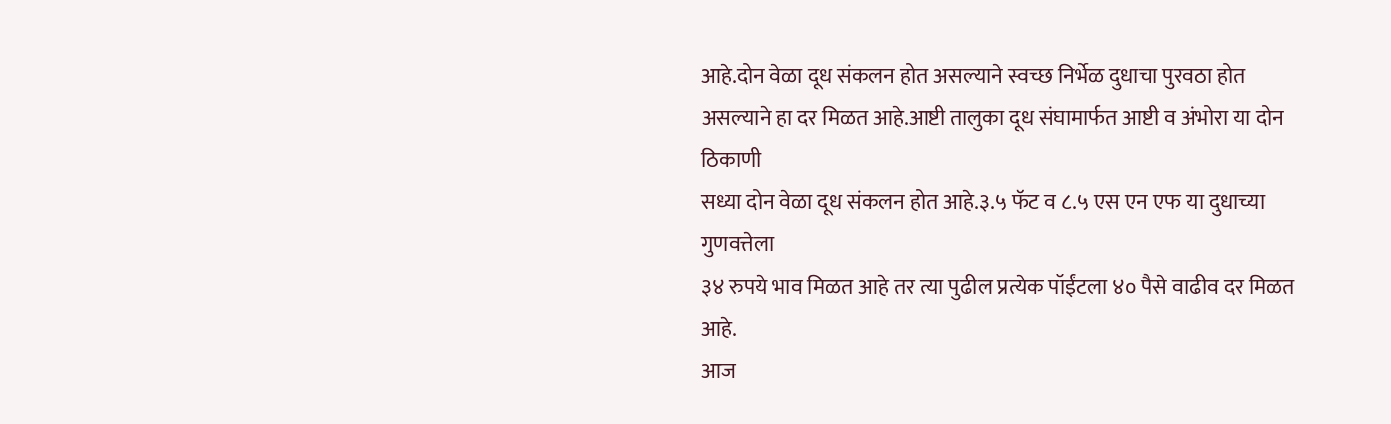आहे.दोन वेळा दूध संकलन होत असल्याने स्वच्छ निर्भेळ दुधाचा पुरवठा होत
असल्याने हा दर मिळत आहे.आष्टी तालुका दूध संघामार्फत आष्टी व अंभोरा या दोन ठिकाणी
सध्या दोन वेळा दूध संकलन होत आहे.३.५ फॅट व ८.५ एस एन एफ या दुधाच्या गुणवत्तेला
३४ रुपये भाव मिळत आहे तर त्या पुढील प्रत्येक पॉईंटला ४० पैसे वाढीव दर मिळत आहे.
आज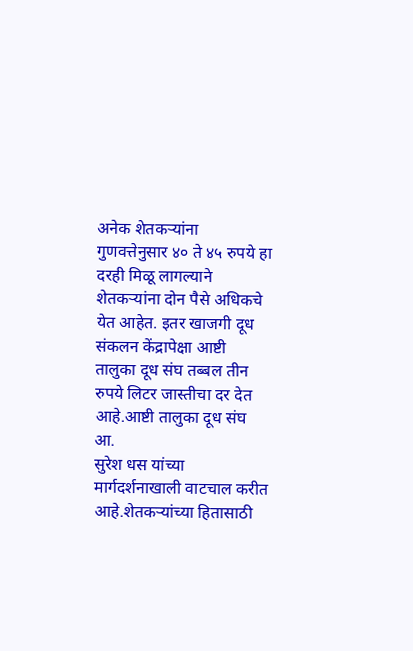अनेक शेतकऱ्यांना गुणवत्तेनुसार ४० ते ४५ रुपये हा दरही मिळू लागल्याने
शेतकऱ्यांना दोन पैसे अधिकचे येत आहेत. इतर खाजगी दूध संकलन केंद्रापेक्षा आष्टी
तालुका दूध संघ तब्बल तीन रुपये लिटर जास्तीचा दर देत आहे.आष्टी तालुका दूध संघ आ.
सुरेश धस यांच्या मार्गदर्शनाखाली वाटचाल करीत आहे.शेतकऱ्यांच्या हितासाठी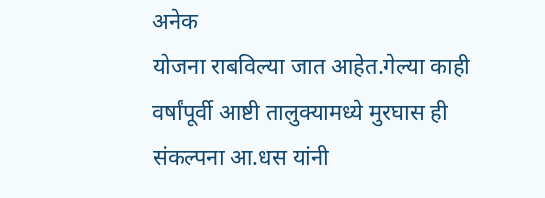अनेक
योजना राबविल्या जात आहेत.गेल्या काही वर्षांपूर्वी आष्टी तालुक्यामध्ये मुरघास ही
संकल्पना आ.धस यांनी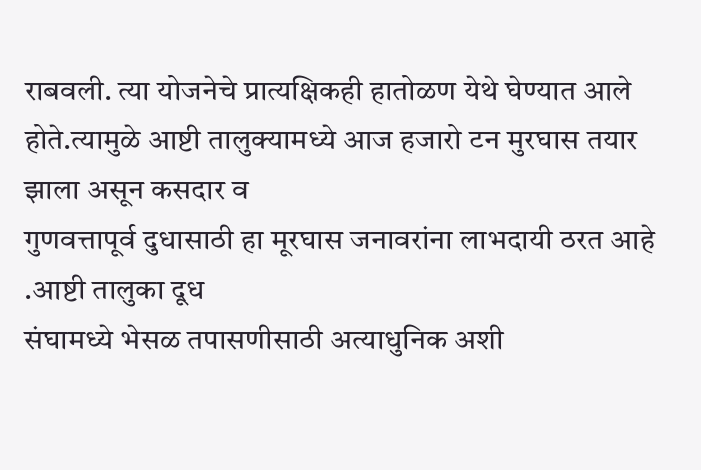राबवली. त्या योजनेचे प्रात्यक्षिकही हातोळण येथे घेण्यात आले
होते.त्यामुळे आष्टी तालुक्यामध्ये आज हजारो टन मुरघास तयार झाला असून कसदार व
गुणवत्तापूर्व दुधासाठी हा मूरघास जनावरांना लाभदायी ठरत आहे .आष्टी तालुका दूध
संघामध्ये भेसळ तपासणीसाठी अत्याधुनिक अशी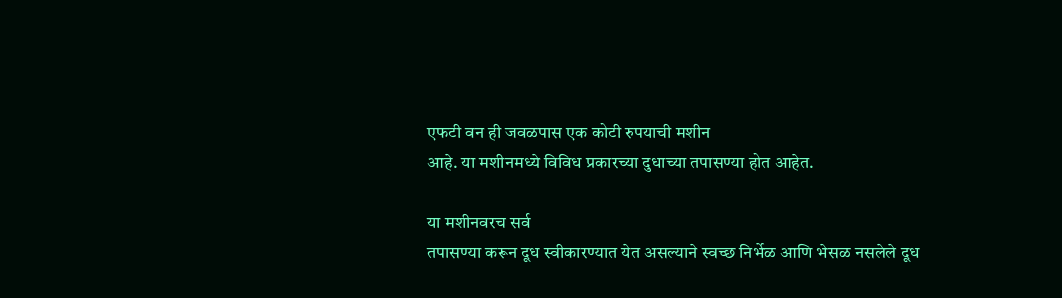एफटी वन ही जवळपास एक कोटी रुपयाची मशीन
आहे. या मशीनमध्ये विविध प्रकारच्या दुधाच्या तपासण्या होत आहेत.

या मशीनवरच सर्व
तपासण्या करून दूध स्वीकारण्यात येत असल्याने स्वच्छ निर्भेळ आणि भेसळ नसलेले दूध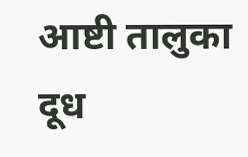आष्टी तालुका दूध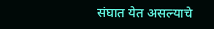संघात येत असल्याचे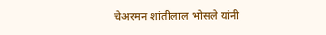चेअरमन शांतीलाल भोसले यांनी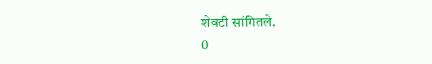शेवटी सांगितले.
0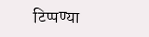टिप्पण्या